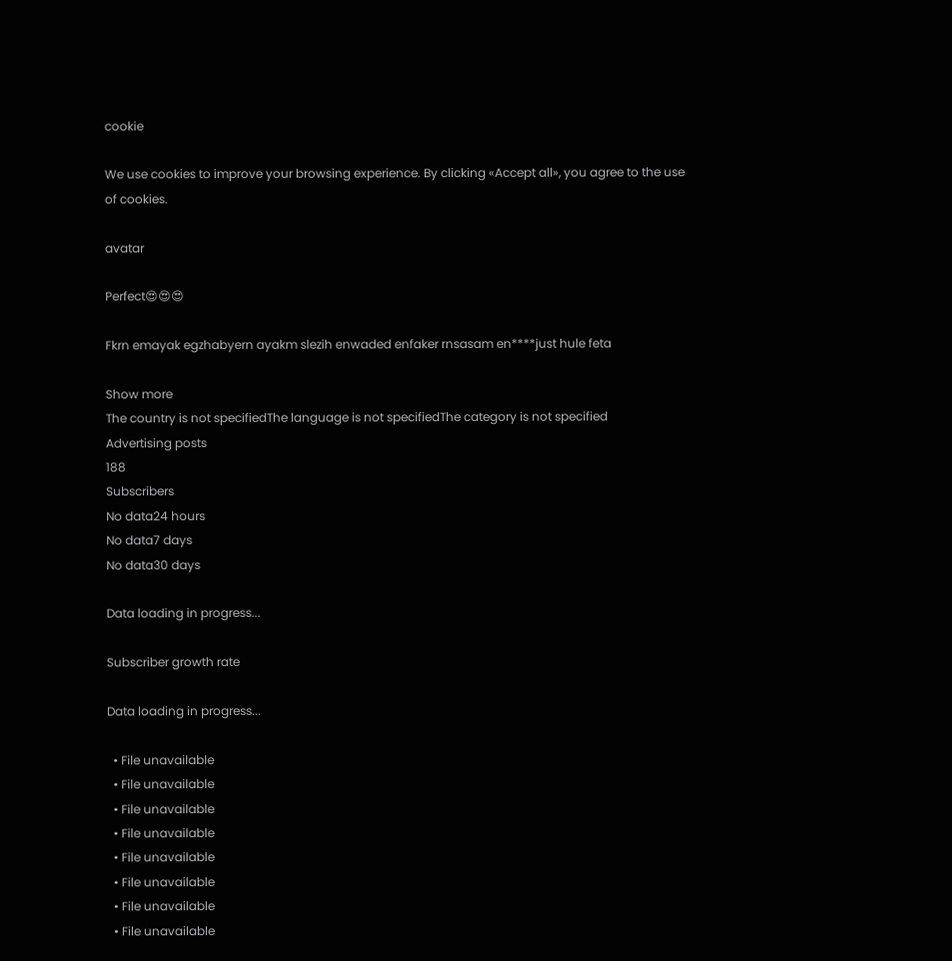cookie

We use cookies to improve your browsing experience. By clicking «Accept all», you agree to the use of cookies.

avatar

Perfect😍😍😍

Fkrn emayak egzhabyern ayakm slezih enwaded enfaker rnsasam en****just hule feta

Show more
The country is not specifiedThe language is not specifiedThe category is not specified
Advertising posts
188
Subscribers
No data24 hours
No data7 days
No data30 days

Data loading in progress...

Subscriber growth rate

Data loading in progress...

  • File unavailable
  • File unavailable
  • File unavailable
  • File unavailable
  • File unavailable
  • File unavailable
  • File unavailable
  • File unavailable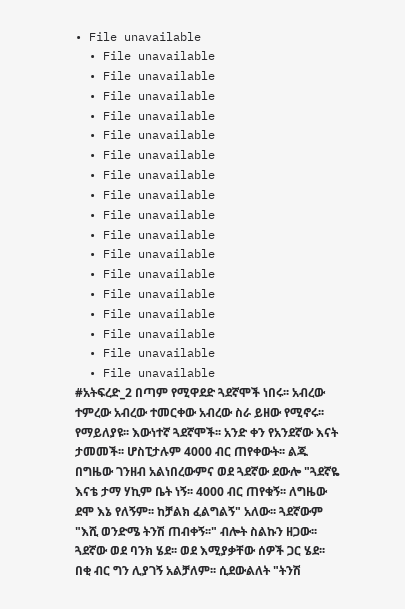• File unavailable
  • File unavailable
  • File unavailable
  • File unavailable
  • File unavailable
  • File unavailable
  • File unavailable
  • File unavailable
  • File unavailable
  • File unavailable
  • File unavailable
  • File unavailable
  • File unavailable
  • File unavailable
  • File unavailable
  • File unavailable
  • File unavailable
  • File unavailable
#አትፍረድ_2 በጣም የሚዋደድ ጓደኛሞች ነበሩ፡፡ አብረው ተምረው አብረው ተመርቀው አብረው ስራ ይዘው የሚኖሩ፡፡ የማይለያዩ፡፡ እውነተኛ ጓደኛሞች፡፡ አንድ ቀን የአንደኛው እናት ታመመች፡፡ ሆስፒታሉም 4000 ብር ጠየቀውት፡፡ ልጁ በግዜው ገንዘብ አልነበረውምና ወደ ጓደኛው ደውሎ "ጓደኛዬ እናቴ ታማ ሃኪም ቤት ነኝ፡፡ 4000 ብር ጠየቁኝ፡፡ ለግዜው ደሞ እኔ የለኝም፡፡ ከቻልክ ፈልግልኝ" አለው፡፡ ጓደኛውም "እሺ ወንድሜ ትንሽ ጠብቀኝ፡፡" ብሎት ስልኩን ዘጋው፡፡ ጓደኛው ወደ ባንክ ሄደ፡፡ ወደ እሚያቃቸው ሰዎች ጋር ሄደ፡፡ በቂ ብር ግን ሊያገኝ አልቻለም፡፡ ሲደውልለት "ትንሽ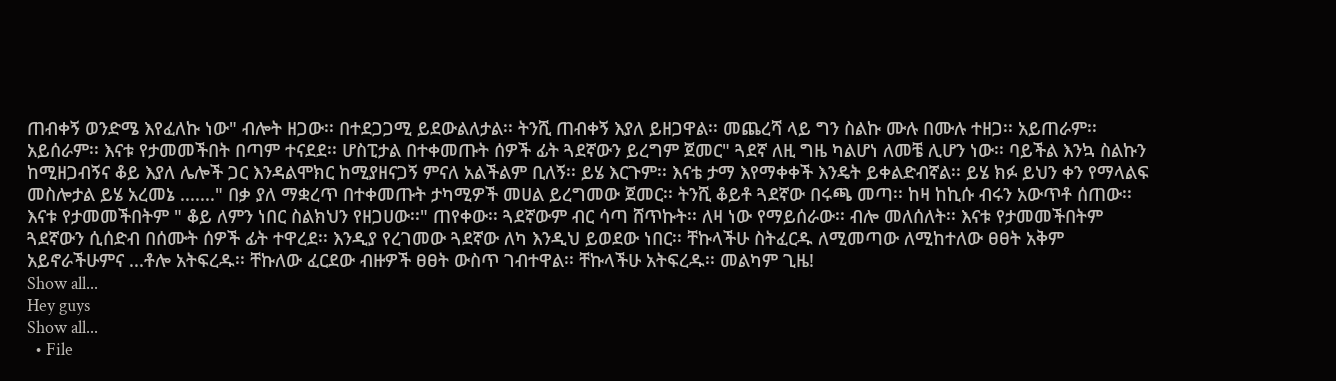ጠብቀኝ ወንድሜ እየፈለኩ ነው" ብሎት ዘጋው፡፡ በተደጋጋሚ ይደውልለታል፡፡ ትንሺ ጠብቀኝ እያለ ይዘጋዋል፡፡ መጨረሻ ላይ ግን ስልኩ ሙሉ በሙሉ ተዘጋ፡፡ አይጠራም፡፡ አይሰራም፡፡ እናቱ የታመመችበት በጣም ተናደደ፡፡ ሆስፒታል በተቀመጡት ሰዎች ፊት ጓደኛውን ይረግም ጀመር" ጓደኛ ለዚ ግዜ ካልሆነ ለመቼ ሊሆን ነው፡፡ ባይችል እንኳ ስልኩን ከሚዘጋብኝና ቆይ እያለ ሌሎች ጋር እንዳልሞክር ከሚያዘናጋኝ ምናለ አልችልም ቢለኝ፡፡ ይሄ እርጉም፡፡ እናቴ ታማ እየማቀቀች እንዴት ይቀልድብኛል፡፡ ይሄ ክፉ ይህን ቀን የማላልፍ መስሎታል ይሄ አረመኔ ......." በቃ ያለ ማቋረጥ በተቀመጡት ታካሚዎች መሀል ይረግመው ጀመር፡፡ ትንሺ ቆይቶ ጓደኛው በሩጫ መጣ፡፡ ከዛ ከኪሱ ብሩን አውጥቶ ሰጠው፡፡ እናቱ የታመመችበትም " ቆይ ለምን ነበር ስልክህን የዘጋሀው፡፡" ጠየቀው፡፡ ጓደኛውም ብር ሳጣ ሸጥኩት፡፡ ለዛ ነው የማይሰራው፡፡ ብሎ መለሰለት፡፡ እናቱ የታመመችበትም ጓደኛውን ሲሰድብ በሰሙት ሰዎች ፊት ተዋረደ፡፡ እንዲያ የረገመው ጓደኛው ለካ እንዲህ ይወደው ነበር፡፡ ቸኩላችሁ ስትፈርዱ ለሚመጣው ለሚከተለው ፀፀት አቅም አይኖራችሁምና ...ቶሎ አትፍረዱ፡፡ ቸኩለው ፈርደው ብዙዎች ፀፀት ውስጥ ገብተዋል፡፡ ቸኩላችሁ አትፍረዱ፡፡ መልካም ጊዜ!
Show all...
Hey guys
Show all...
  • File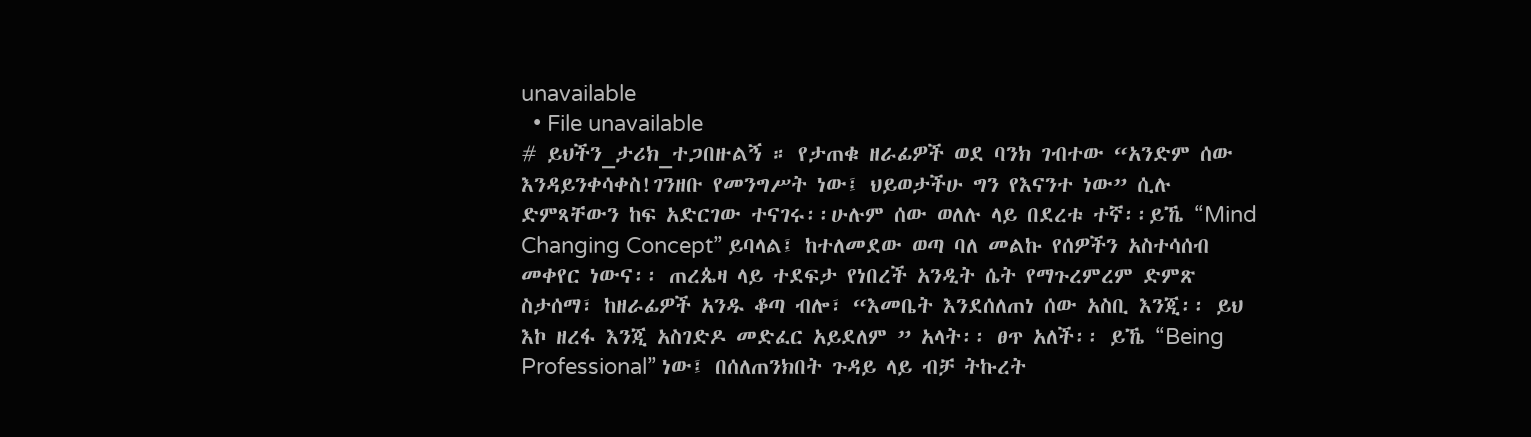unavailable
  • File unavailable
# ይህችን_ታሪክ_ተጋበዙልኝ ። የታጠቁ ዘራፊዎች ወደ ባንክ ገብተው “አንድም ሰው እንዳይንቀሳቀስ!ገንዘቡ የመንግሥት ነው፤ ህይወታችሁ ግን የእናንተ ነው” ሲሉ ድምጻቸውን ከፍ አድርገው ተናገሩ፡፡ሁሉም ሰው ወለሉ ላይ በደረቱ ተኛ፡፡ይኼ “Mind Changing Concept” ይባላል፤ ከተለመደው ወጣ ባለ መልኩ የሰዎችን አስተሳሰብ መቀየር ነውና፡፡ ጠረጴዛ ላይ ተደፍታ የነበረች አንዲት ሴት የማጉረምረም ድምጽ ስታሰማ፣ ከዘራፊዎች አንዱ ቆጣ ብሎ፣ “እመቤት እንደሰለጠነ ሰው አስቢ እንጂ፡፡ ይህ እኮ ዘረፋ እንጂ አስገድዶ መድፈር አይደለም ” አላት፡፡ ፀጥ አለች፡፡ ይኼ “Being Professional” ነው፤ በሰለጠንክበት ጉዳይ ላይ ብቻ ትኩረት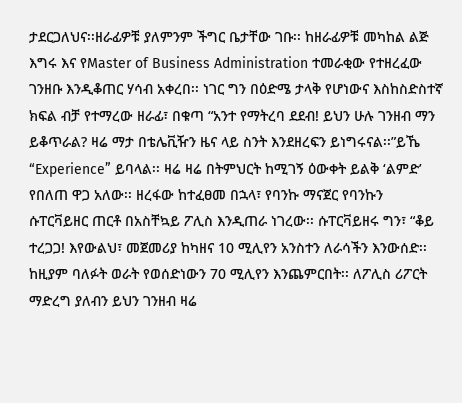ታደርጋለህና፡፡ዘራፊዎቹ ያለምንም ችግር ቤታቸው ገቡ፡፡ ከዘራፊዎቹ መካከል ልጅ እግሩ እና የMaster of Business Administration ተመራቂው የተዘረፈው ገንዘቡ እንዲቆጠር ሃሳብ አቀረበ፡፡ ነገር ግን በዕድሜ ታላቅ የሆነውና እስከስድስተኛ ክፍል ብቻ የተማረው ዘራፊ፣ በቁጣ “አንተ የማትረባ ደደብ! ይህን ሁሉ ገንዘብ ማን ይቆጥራል? ዛሬ ማታ በቴሌቪዥን ዜና ላይ ስንት እንደዘረፍን ይነግሩናል፡፡”ይኼ “Experience” ይባላል፡፡ ዛሬ ዛሬ በትምህርት ከሚገኝ ዕውቀት ይልቅ ‘ልምድ’ የበለጠ ዋጋ አለው፡፡ ዘረፋው ከተፈፀመ በኋላ፣ የባንኩ ማናጀር የባንኩን ሱፐርቫይዘር ጠርቶ በአስቸኳይ ፖሊስ እንዲጠራ ነገረው፡፡ ሱፐርቫይዘሩ ግን፣ “ቆይ ተረጋጋ! እየውልህ፣ መጀመሪያ ከካዘና 10 ሚሊየን አንስተን ለራሳችን እንውሰድ፡፡ ከዚያም ባለፉት ወራት የወሰድነውን 70 ሚሊየን እንጨምርበት፡፡ ለፖሊስ ሪፖርት ማድረግ ያለብን ይህን ገንዘብ ዛሬ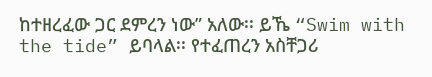ከተዘረፈው ጋር ደምረን ነው” አለው፡፡ ይኼ “Swim with the tide” ይባላል፡፡ የተፈጠረን አስቸጋሪ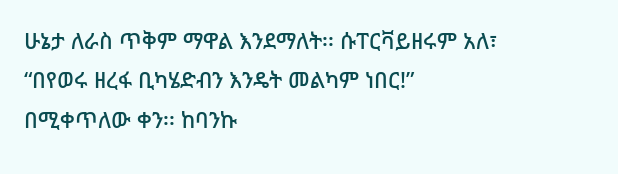ሁኔታ ለራስ ጥቅም ማዋል እንደማለት፡፡ ሱፐርቫይዘሩም አለ፣ “በየወሩ ዘረፋ ቢካሄድብን እንዴት መልካም ነበር!” በሚቀጥለው ቀን፡፡ ከባንኩ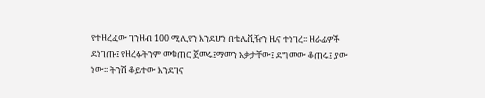የተዘረፈው ገንዘብ 100 ሚሊየን እንደሆነ በቴሌቪዥን ዜና ተነገረ፡፡ ዘራፊዎች ደነገጡ፤ የዘረፉትንም መቁጠር ጀመሩ፤ማመን አቃታቸው፤ ደግመው ቆጠሩ፤ ያው ነው፡፡ ትንሽ ቆይተው እንደገና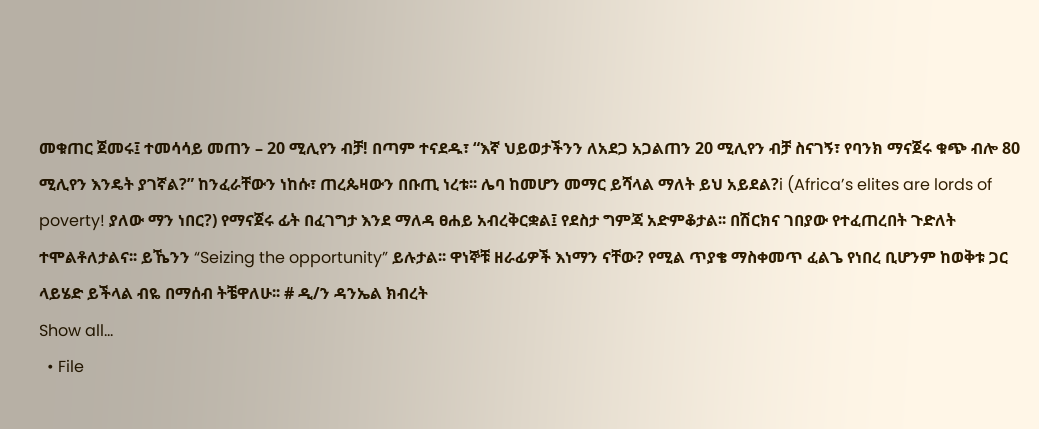መቁጠር ጀመሩ፤ ተመሳሳይ መጠን – 20 ሚሊየን ብቻ! በጣም ተናደዱ፣ “እኛ ህይወታችንን ለአደጋ አጋልጠን 20 ሚሊየን ብቻ ስናገኝ፣ የባንክ ማናጀሩ ቁጭ ብሎ 80 ሚሊየን እንዴት ያገኛል?” ከንፈራቸውን ነከሱ፣ ጠረጴዛውን በቡጢ ነረቱ፡፡ ሌባ ከመሆን መማር ይሻላል ማለት ይህ አይደል?i (Africa’s elites are lords of poverty! ያለው ማን ነበር?) የማናጀሩ ፊት በፈገግታ እንደ ማለዳ ፀሐይ አብረቅርቋል፤ የደስታ ግምጃ አድምቆታል፡፡ በሽርክና ገበያው የተፈጠረበት ጉድለት ተሞልቶለታልና፡፡ ይኼንን “Seizing the opportunity” ይሉታል፡፡ ዋነኞቹ ዘራፊዎች እነማን ናቸው? የሚል ጥያቄ ማስቀመጥ ፈልጌ የነበረ ቢሆንም ከወቅቱ ጋር ላይሄድ ይችላል ብዬ በማሰብ ትቼዋለሁ፡፡ # ዲ/ን ዳንኤል ክብረት
Show all...
  • File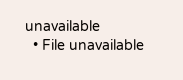unavailable
  • File unavailable